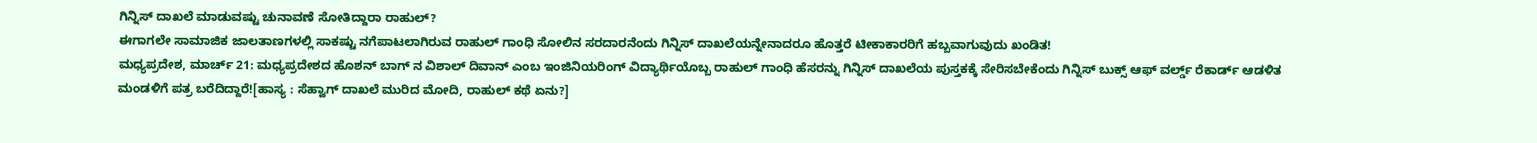ಗಿನ್ನಿಸ್ ದಾಖಲೆ ಮಾಡುವಷ್ಟು ಚುನಾವಣೆ ಸೋತಿದ್ದಾರಾ ರಾಹುಲ್?
ಈಗಾಗಲೇ ಸಾಮಾಜಿಕ ಜಾಲತಾಣಗಳಲ್ಲಿ ಸಾಕಷ್ಟು ನಗೆಪಾಟಲಾಗಿರುವ ರಾಹುಲ್ ಗಾಂಧಿ ಸೋಲಿನ ಸರದಾರನೆಂದು ಗಿನ್ನಿಸ್ ದಾಖಲೆಯನ್ನೇನಾದರೂ ಹೊತ್ತರೆ ಟೀಕಾಕಾರರಿಗೆ ಹಬ್ಬವಾಗುವುದು ಖಂಡಿತ!
ಮಧ್ಯಪ್ರದೇಶ, ಮಾರ್ಚ್ 21: ಮಧ್ಯಪ್ರದೇಶದ ಹೊಶನ್ ಬಾಗ್ ನ ವಿಶಾಲ್ ದಿವಾನ್ ಎಂಬ ಇಂಜಿನಿಯರಿಂಗ್ ವಿದ್ಯಾರ್ಥಿಯೊಬ್ಬ ರಾಹುಲ್ ಗಾಂಧಿ ಹೆಸರನ್ನು ಗಿನ್ನಿಸ್ ದಾಖಲೆಯ ಪುಸ್ತಕಕ್ಕೆ ಸೇರಿಸಬೇಕೆಂದು ಗಿನ್ನಿಸ್ ಬುಕ್ಸ್ ಆಫ್ ವರ್ಲ್ಡ್ ರೆಕಾರ್ಡ್ ಆಡಳಿತ ಮಂಡಳಿಗೆ ಪತ್ರ ಬರೆದಿದ್ದಾರೆ![ಹಾಸ್ಯ : ಸೆಹ್ವಾಗ್ ದಾಖಲೆ ಮುರಿದ ಮೋದಿ, ರಾಹುಲ್ ಕಥೆ ಏನು?]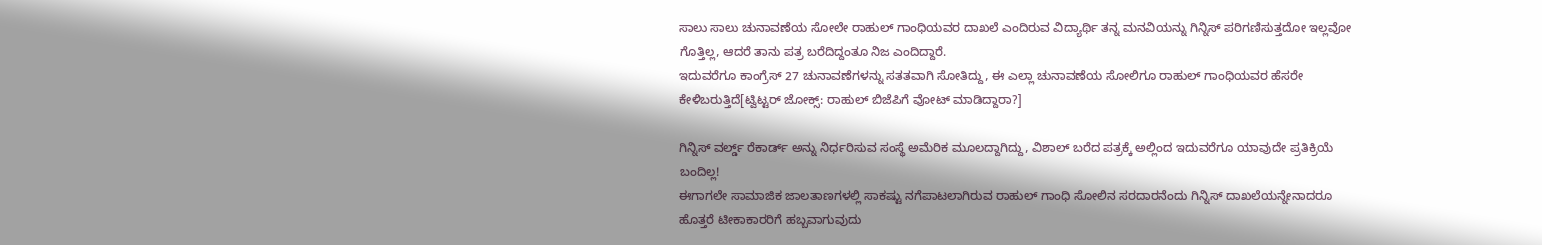ಸಾಲು ಸಾಲು ಚುನಾವಣೆಯ ಸೋಲೇ ರಾಹುಲ್ ಗಾಂಧಿಯವರ ದಾಖಲೆ ಎಂದಿರುವ ವಿದ್ಯಾರ್ಥಿ ತನ್ನ ಮನವಿಯನ್ನು ಗಿನ್ನಿಸ್ ಪರಿಗಣಿಸುತ್ತದೋ ಇಲ್ಲವೋ ಗೊತ್ತಿಲ್ಲ, ಆದರೆ ತಾನು ಪತ್ರ ಬರೆದಿದ್ದಂತೂ ನಿಜ ಎಂದಿದ್ದಾರೆ.
ಇದುವರೆಗೂ ಕಾಂಗ್ರೆಸ್ 27 ಚುನಾವಣೆಗಳನ್ನು ಸತತವಾಗಿ ಸೋತಿದ್ದು, ಈ ಎಲ್ಲಾ ಚುನಾವಣೆಯ ಸೋಲಿಗೂ ರಾಹುಲ್ ಗಾಂಧಿಯವರ ಹೆಸರೇ ಕೇಳಿಬರುತ್ತಿದೆ[ಟ್ವಿಟ್ಟರ್ ಜೋಕ್ಸ್: ರಾಹುಲ್ ಬಿಜೆಪಿಗೆ ವೋಟ್ ಮಾಡಿದ್ದಾರಾ?]

ಗಿನ್ನಿಸ್ ವರ್ಲ್ಡ್ ರೆಕಾರ್ಡ್ ಅನ್ನು ನಿರ್ಧರಿಸುವ ಸಂಸ್ಥೆ ಅಮೆರಿಕ ಮೂಲದ್ದಾಗಿದ್ದು, ವಿಶಾಲ್ ಬರೆದ ಪತ್ರಕ್ಕೆ ಅಲ್ಲಿಂದ ಇದುವರೆಗೂ ಯಾವುದೇ ಪ್ರತಿಕ್ರಿಯೆ ಬಂದಿಲ್ಲ!
ಈಗಾಗಲೇ ಸಾಮಾಜಿಕ ಜಾಲತಾಣಗಳಲ್ಲಿ ಸಾಕಷ್ಟು ನಗೆಪಾಟಲಾಗಿರುವ ರಾಹುಲ್ ಗಾಂಧಿ ಸೋಲಿನ ಸರದಾರನೆಂದು ಗಿನ್ನಿಸ್ ದಾಖಲೆಯನ್ನೇನಾದರೂ ಹೊತ್ತರೆ ಟೀಕಾಕಾರರಿಗೆ ಹಬ್ಬವಾಗುವುದು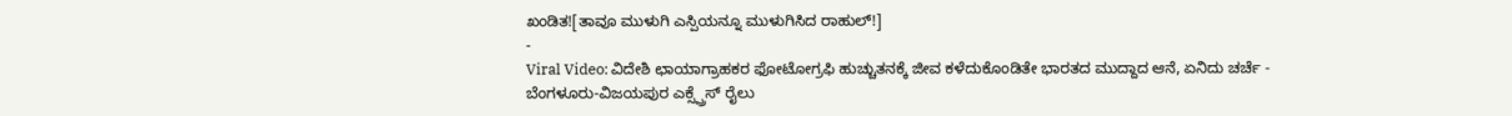ಖಂಡಿತ![ತಾವೂ ಮುಳುಗಿ ಎಸ್ಪಿಯನ್ನೂ ಮುಳುಗಿಸಿದ ರಾಹುಲ್!]
-
Viral Video: ವಿದೇಶಿ ಛಾಯಾಗ್ರಾಹಕರ ಫೋಟೋಗ್ರಫಿ ಹುಚ್ಚುತನಕ್ಕೆ ಜೀವ ಕಳೆದುಕೊಂಡಿತೇ ಭಾರತದ ಮುದ್ದಾದ ಆನೆ, ಏನಿದು ಚರ್ಚೆ -
ಬೆಂಗಳೂರು-ವಿಜಯಪುರ ಎಕ್ಸ್ಪ್ರೆಸ್ ರೈಲು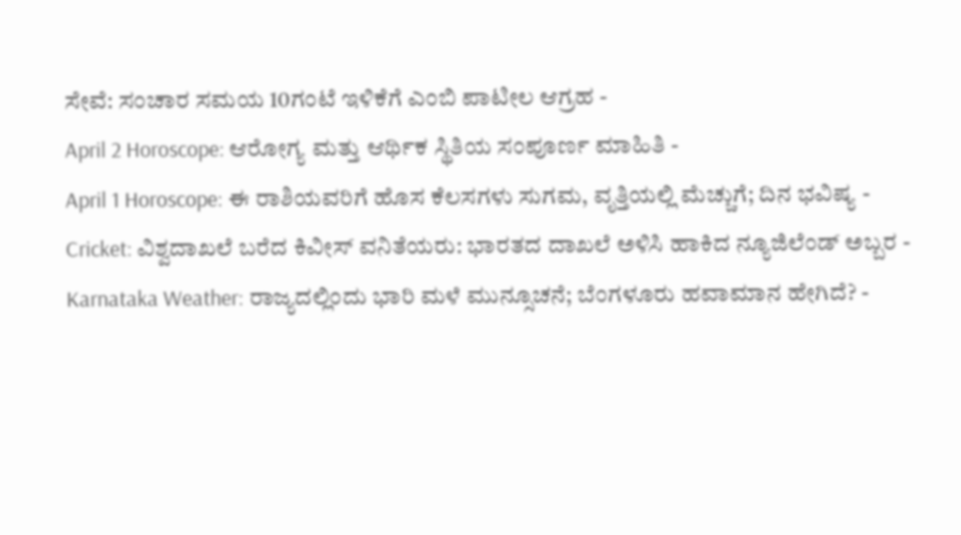ಸೇವೆ: ಸಂಚಾರ ಸಮಯ 10ಗಂಟೆ ಇಳಿಕೆಗೆ ಎಂಬಿ ಪಾಟೀಲ ಆಗ್ರಹ -
April 2 Horoscope: ಆರೋಗ್ಯ ಮತ್ತು ಆರ್ಥಿಕ ಸ್ಥಿತಿಯ ಸಂಪೂರ್ಣ ಮಾಹಿತಿ -
April 1 Horoscope: ಈ ರಾಶಿಯವರಿಗೆ ಹೊಸ ಕೆಲಸಗಳು ಸುಗಮ, ವೃತ್ತಿಯಲ್ಲಿ ಮೆಚ್ಚುಗೆ; ದಿನ ಭವಿಷ್ಯ -
Cricket: ವಿಶ್ವದಾಖಲೆ ಬರೆದ ಕಿವೀಸ್ ವನಿತೆಯರು: ಭಾರತದ ದಾಖಲೆ ಅಳಿಸಿ ಹಾಕಿದ ನ್ಯೂಜಿಲೆಂಡ್ ಅಬ್ಬರ -
Karnataka Weather: ರಾಜ್ಯದಲ್ಲಿಂದು ಭಾರಿ ಮಳೆ ಮುನ್ಸೂಚನೆ; ಬೆಂಗಳೂರು ಹವಾಮಾನ ಹೇಗಿದೆ? -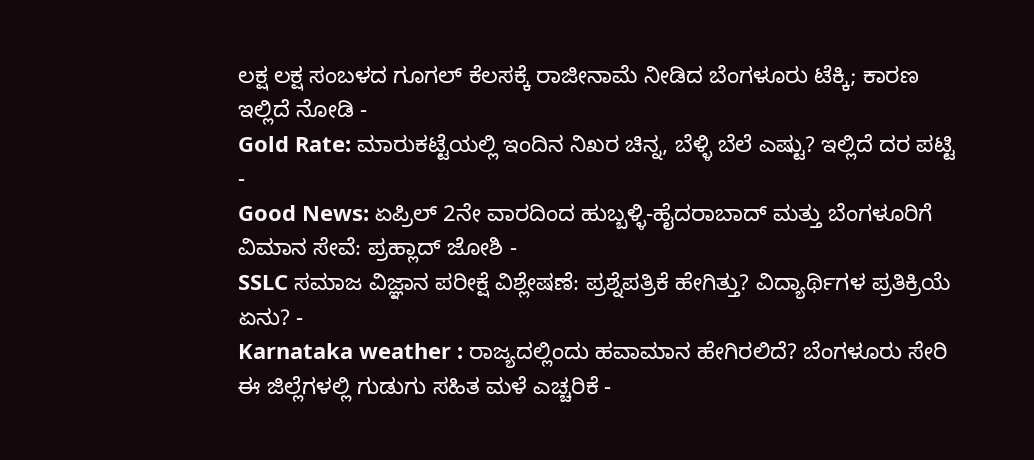ಲಕ್ಷ ಲಕ್ಷ ಸಂಬಳದ ಗೂಗಲ್ ಕೆಲಸಕ್ಕೆ ರಾಜೀನಾಮೆ ನೀಡಿದ ಬೆಂಗಳೂರು ಟೆಕ್ಕಿ; ಕಾರಣ ಇಲ್ಲಿದೆ ನೋಡಿ -
Gold Rate: ಮಾರುಕಟ್ಟೆಯಲ್ಲಿ ಇಂದಿನ ನಿಖರ ಚಿನ್ನ, ಬೆಳ್ಳಿ ಬೆಲೆ ಎಷ್ಟು? ಇಲ್ಲಿದೆ ದರ ಪಟ್ಟಿ -
Good News: ಏಪ್ರಿಲ್ 2ನೇ ವಾರದಿಂದ ಹುಬ್ಬಳ್ಳಿ-ಹೈದರಾಬಾದ್ ಮತ್ತು ಬೆಂಗಳೂರಿಗೆ ವಿಮಾನ ಸೇವೆ: ಪ್ರಹ್ಲಾದ್ ಜೋಶಿ -
SSLC ಸಮಾಜ ವಿಜ್ಞಾನ ಪರೀಕ್ಷೆ ವಿಶ್ಲೇಷಣೆ: ಪ್ರಶ್ನೆಪತ್ರಿಕೆ ಹೇಗಿತ್ತು? ವಿದ್ಯಾರ್ಥಿಗಳ ಪ್ರತಿಕ್ರಿಯೆ ಏನು? -
Karnataka weather : ರಾಜ್ಯದಲ್ಲಿಂದು ಹವಾಮಾನ ಹೇಗಿರಲಿದೆ? ಬೆಂಗಳೂರು ಸೇರಿ ಈ ಜಿಲ್ಲೆಗಳಲ್ಲಿ ಗುಡುಗು ಸಹಿತ ಮಳೆ ಎಚ್ಚರಿಕೆ -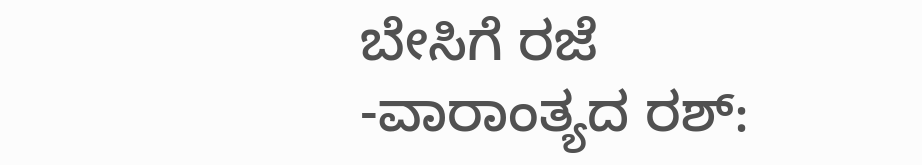ಬೇಸಿಗೆ ರಜೆ -ವಾರಾಂತ್ಯದ ರಶ್: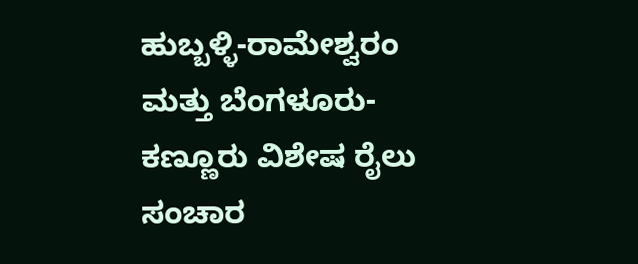ಹುಬ್ಬಳ್ಳಿ-ರಾಮೇಶ್ವರಂ ಮತ್ತು ಬೆಂಗಳೂರು-ಕಣ್ಣೂರು ವಿಶೇಷ ರೈಲು ಸಂಚಾರ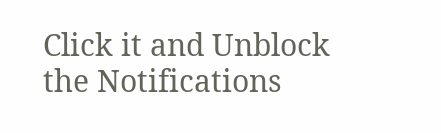Click it and Unblock the Notifications